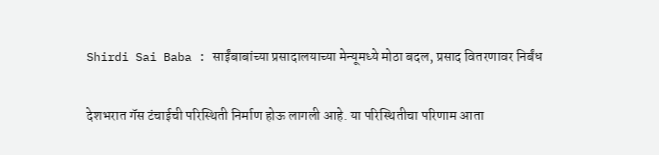Shirdi Sai Baba : साईंबाबांच्या प्रसादालयाच्या मेन्यूमध्ये मोठा बदल, प्रसाद वितरणावर निर्बंध

देशभरात गॅस टंचाईची परिस्थिती निर्माण होऊ लागली आहे. या परिस्थितीचा परिणाम आता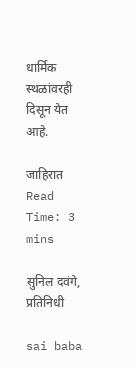धार्मिक स्थळांवरही दिसून येत आहे.

जाहिरात
Read Time: 3 mins

सुनिल दवंगे, प्रतिनिधी

sai baba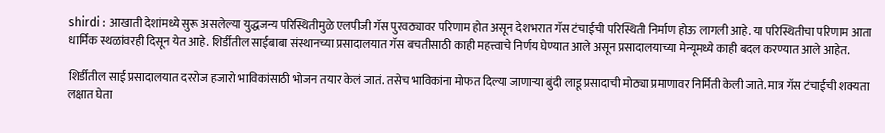shirdi : आखाती देशांमध्ये सुरू असलेल्या युद्धजन्य परिस्थितीमुळे एलपीजी गॅस पुरवठ्यावर परिणाम होत असून देशभरात गॅस टंचाईची परिस्थिती निर्माण होऊ लागली आहे. या परिस्थितीचा परिणाम आता धार्मिक स्थळांवरही दिसून येत आहे. शिर्डीतील साईबाबा संस्थानच्या प्रसादालयात गॅस बचतीसाठी काही महत्त्वाचे निर्णय घेण्यात आले असून प्रसादालयाच्या मेन्यूमध्ये काही बदल करण्यात आले आहेत.

शिर्डीतील साई प्रसादालयात दररोज हजारो भाविकांसाठी भोजन तयार केलं जातं. तसेच भाविकांना मोफत दिल्या जाणाऱ्या बुंदी लाडू प्रसादाची मोठ्या प्रमाणावर निर्मिती केली जाते. मात्र गॅस टंचाईची शक्यता लक्षात घेता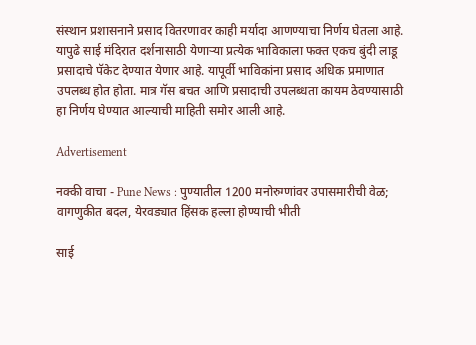संस्थान प्रशासनाने प्रसाद वितरणावर काही मर्यादा आणण्याचा निर्णय घेतला आहे. यापुढे साई मंदिरात दर्शनासाठी येणाऱ्या प्रत्येक भाविकाला फक्त एकच बुंदी लाडू प्रसादाचे पॅकेट देण्यात येणार आहे. यापूर्वी भाविकांना प्रसाद अधिक प्रमाणात उपलब्ध होत होता. मात्र गॅस बचत आणि प्रसादाची उपलब्धता कायम ठेवण्यासाठी हा निर्णय घेण्यात आल्याची माहिती समोर आली आहे.

Advertisement

नक्की वाचा - Pune News : पुण्यातील 1200 मनोरुग्णांवर उपासमारीची वेळ; वागणुकीत बदल, येरवड्यात हिंसक हल्ला होण्याची भीती

साई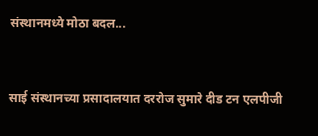संस्थानमध्ये मोठा बदल...


साई संस्थानच्या प्रसादालयात दररोज सुमारे दीड टन एलपीजी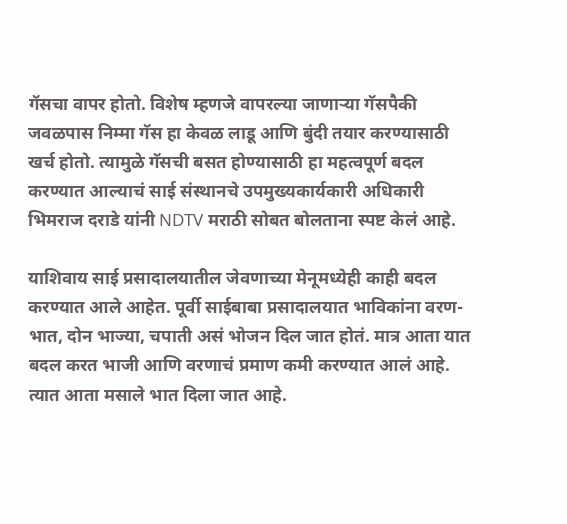गॅसचा वापर होतो. विशेष म्हणजे वापरल्या जाणाऱ्या गॅसपैकी जवळपास निम्मा गॅस हा केवळ लाडू आणि बुंदी तयार करण्यासाठी खर्च होतो. त्यामुळे गॅसची बसत होण्यासाठी हा महत्वपूर्ण बदल करण्यात आल्याचं साई संस्थानचे उपमुख्यकार्यकारी अधिकारी भिमराज दराडे यांनी NDTV मराठी सोबत बोलताना स्पष्ट केलं आहे.

याशिवाय साई प्रसादालयातील जेवणाच्या मेनूमध्येही काही बदल करण्यात आले आहेत. पूर्वी साईबाबा प्रसादालयात भाविकांना वरण-भात, दोन भाज्या, चपाती असं भोजन दिल जात होतं. मात्र आता यात बदल करत भाजी आणि वरणाचं प्रमाण कमी करण्यात आलं आहे. त्यात आता मसाले भात दिला जात आहे.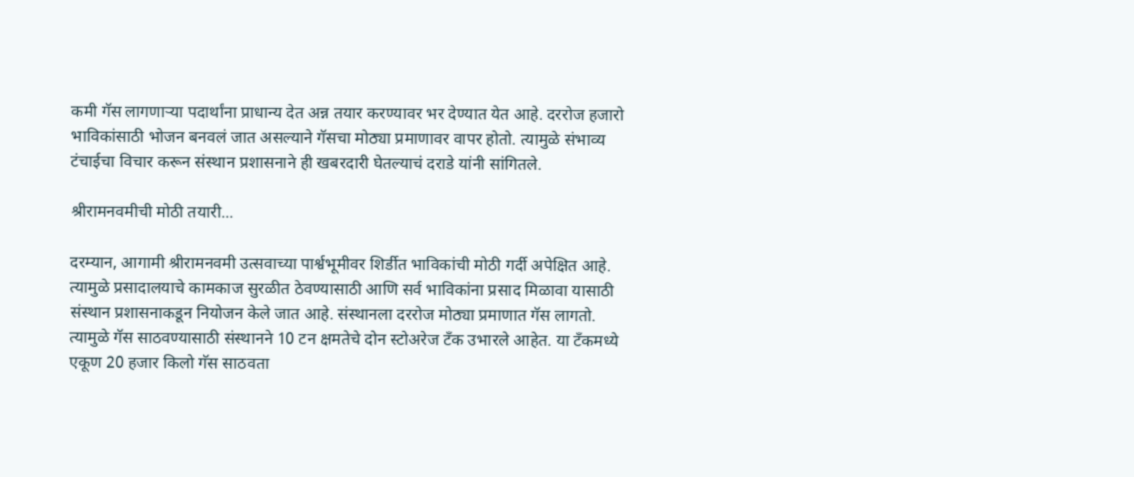कमी गॅस लागणाऱ्या पदार्थांना प्राधान्य देत अन्न तयार करण्यावर भर देण्यात येत आहे. दररोज हजारो भाविकांसाठी भोजन बनवलं जात असल्याने गॅसचा मोठ्या प्रमाणावर वापर होतो. त्यामुळे संभाव्य टंचाईचा विचार करून संस्थान प्रशासनाने ही खबरदारी घेतल्याचं दराडे यांनी सांगितले.

श्रीरामनवमीची मोठी तयारी...

दरम्यान, आगामी श्रीरामनवमी उत्सवाच्या पार्श्वभूमीवर शिर्डीत भाविकांची मोठी गर्दी अपेक्षित आहे. त्यामुळे प्रसादालयाचे कामकाज सुरळीत ठेवण्यासाठी आणि सर्व भाविकांना प्रसाद मिळावा यासाठी संस्थान प्रशासनाकडून नियोजन केले जात आहे. संस्थानला दररोज मोठ्या प्रमाणात गॅस लागतो. त्यामुळे गॅस साठवण्यासाठी संस्थानने 10 टन क्षमतेचे दोन स्टोअरेज टँक उभारले आहेत. या टँकमध्ये एकूण 20 हजार किलो गॅस साठवता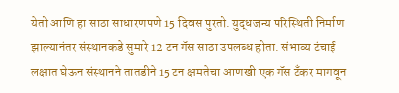येतो आणि हा साठा साधारणपणे 15 दिवस पुरतो. युद्धजन्य परिस्थिती निर्माण झाल्यानंतर संस्थानकडे सुमारे 12 टन गॅस साठा उपलब्ध होता. संभाव्य टंचाई लक्षात घेऊन संस्थानने तातडीने 15 टन क्षमतेचा आणखी एक गॅस टँकर मागवून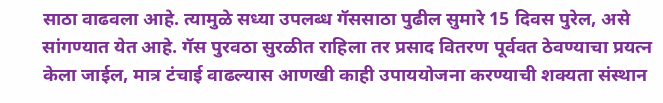साठा वाढवला आहे. त्यामुळे सध्या उपलब्ध गॅससाठा पुढील सुमारे 15 दिवस पुरेल, असे सांगण्यात येत आहे. गॅस पुरवठा सुरळीत राहिला तर प्रसाद वितरण पूर्ववत ठेवण्याचा प्रयत्न केला जाईल, मात्र टंचाई वाढल्यास आणखी काही उपाययोजना करण्याची शक्यता संस्थान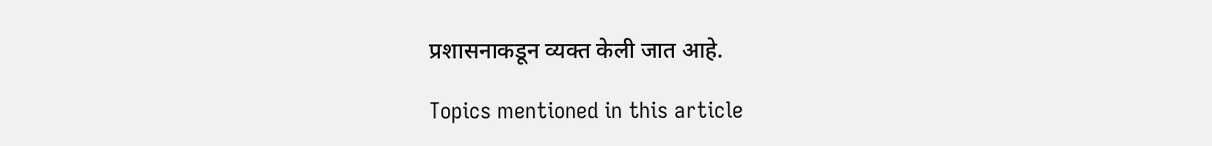प्रशासनाकडून व्यक्त केली जात आहे.

Topics mentioned in this article